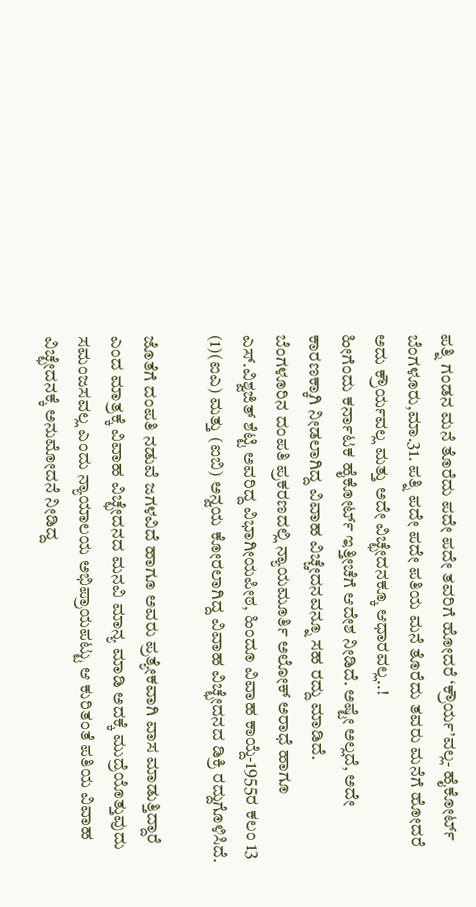ಪತ್ನಿ ಗಂಡನ ಮನೆ ತೊರೆದು ಪದೇ ಪದೇ ತವರಿಗೆ ಹೋದರೆ ‘ಕ್ರೌರ್ಯ’ವಲ್ಲ- ಹೈಕೋರ್ಟ್
ಬೆಂಗಳೂರು,ಮಾ.31. ಪತ್ನಿ ಪದೇ ಪದೇ ಪತಿಯ ಮನೆ ತೊರೆದು ತವರು ಮನೆಗೆ ಹೋದರೆ ಅದು ಕ್ರೌರ್ಯವಲ್ಲ ಮತ್ತು ಅದೇ ವಿಚ್ಛೇದನಕ್ಕೂ ಆಧಾರವಲ್ಲ..!
ಹೀಗೆಂದು ಕರ್ನಾಟಕ ಹೈಕೋರ್ಟ್ ಇತ್ತೀಚೆಗೆ ಆದೇಶ ನೀಡಿದೆ. ಅಷ್ಟೇ ಅಲ್ಲದೆ, ಅದೇ ಕಾರಣಕ್ಕಾಗಿ ನೀಡಲಾಗಿದ್ದ ವಿವಾಹ ವಿಚ್ಚೇದನವನ್ನೂ ಸಹ ರದ್ದು ಮಾಡಿದೆ.
ಬೆಂಗಳೂರಿನ ದಂಪತಿ ಪ್ರಕರಣದಲ್ಲಿ ನ್ಯಾಯಮೂರ್ತಿ ಅಲೋಕ್ ಅರಾಧೆ ಹಾಗೂ ಎಸ್.ವಿಶ್ವಜಿತ್ ಶೆಟ್ಟಿ ಅವರಿದ್ದ ವಿಭಾಗೀಯಪೀಠ, ಹಿಂದೂ ವಿವಾಹ ಕಾಯ್ದೆ-1955ರ ಕಲಂ 13 (1)(ಐಎ) ಮತ್ತು (ಐಬಿ) ಅನ್ವಯ ಕೋರಲಾಗಿದ್ದ ವಿವಾಹ ವಿಚ್ಛೇದನದ ಡಿಕ್ರಿ ರದ್ದುಗೊಳಿಸಿದೆ.

ಜೊತೆಗೆ ದಂಪತಿ ನಡುವೆ ಜಗಳವಿದೆ ಹಾಗೂ ಅವರು ಪ್ರತ್ಯೇಕವಾಗಿ ವಾಸ ಮಾಡುತ್ತಿದ್ದಾರೆ ಎಂದ ಮಾತ್ರಕ್ಕೆ ವಿವಾಹ ವಿಚ್ಛೇದನದ ಮನವಿ ಮಾನ್ಯ ಮಾಡಿ ಅದಕ್ಕೆ ಮುದ್ರೆಯೊತ್ತುವುದು ಸಮಂಜಸವಲ್ಲ ಎಂದು ನ್ಯಾಯಾಲಯ ಅಭಿಪ್ರಾಯಪಟ್ಟು ಆ ಕುರಿತಂತೆ ಪತಿಯ ವಿವಾಹ ವಿಚ್ಛೇದನಕ್ಕೆ ಅನುಮೋದನೆ ನೀಡಿದ್ದ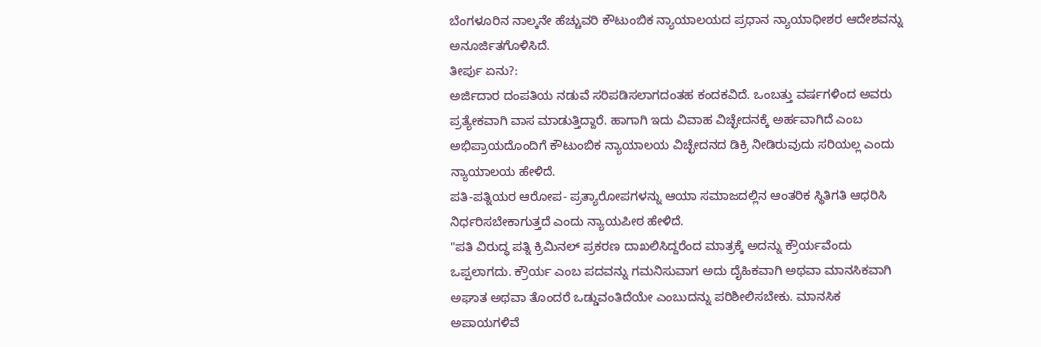ಬೆಂಗಳೂರಿನ ನಾಲ್ಕನೇ ಹೆಚ್ಚುವರಿ ಕೌಟುಂಬಿಕ ನ್ಯಾಯಾಲಯದ ಪ್ರಧಾನ ನ್ಯಾಯಾಧೀಶರ ಆದೇಶವನ್ನು ಅನೂರ್ಜಿತಗೊಳಿಸಿದೆ.
ತೀರ್ಪು ಏನು?:
ಅರ್ಜಿದಾರ ದಂಪತಿಯ ನಡುವೆ ಸರಿಪಡಿಸಲಾಗದಂತಹ ಕಂದಕವಿದೆ. ಒಂಬತ್ತು ವರ್ಷಗಳಿಂದ ಅವರು ಪ್ರತ್ಯೇಕವಾಗಿ ವಾಸ ಮಾಡುತ್ತಿದ್ದಾರೆ. ಹಾಗಾಗಿ ಇದು ವಿವಾಹ ವಿಚ್ಛೇದನಕ್ಕೆ ಅರ್ಹವಾಗಿದೆ ಎಂಬ ಅಭಿಪ್ರಾಯದೊಂದಿಗೆ ಕೌಟುಂಬಿಕ ನ್ಯಾಯಾಲಯ ವಿಚ್ಛೇದನದ ಡಿಕ್ರಿ ನೀಡಿರುವುದು ಸರಿಯಲ್ಲ ಎಂದು ನ್ಯಾಯಾಲಯ ಹೇಳಿದೆ.
ಪತಿ-ಪತ್ನಿಯರ ಆರೋಪ- ಪ್ರತ್ಯಾರೋಪಗಳನ್ನು ಆಯಾ ಸಮಾಜದಲ್ಲಿನ ಆಂತರಿಕ ಸ್ಥಿತಿಗತಿ ಆಧರಿಸಿ ನಿರ್ಧರಿಸಬೇಕಾಗುತ್ತದೆ ಎಂದು ನ್ಯಾಯಪೀಠ ಹೇಳಿದೆ.
"ಪತಿ ವಿರುದ್ಧ ಪತ್ನಿ ಕ್ರಿಮಿನಲ್ ಪ್ರಕರಣ ದಾಖಲಿಸಿದ್ದರೆಂದ ಮಾತ್ರಕ್ಕೆ ಅದನ್ನು ಕ್ರೌರ್ಯವೆಂದು ಒಪ್ಪಲಾಗದು. ಕ್ರೌರ್ಯ ಎಂಬ ಪದವನ್ನು ಗಮನಿಸುವಾಗ ಅದು ದೈಹಿಕವಾಗಿ ಅಥವಾ ಮಾನಸಿಕವಾಗಿ ಅಘಾತ ಅಥವಾ ತೊಂದರೆ ಒಡ್ಡುವಂತಿದೆಯೇ ಎಂಬುದನ್ನು ಪರಿಶೀಲಿಸಬೇಕು. ಮಾನಸಿಕ ಅಪಾಯಗಳಿವೆ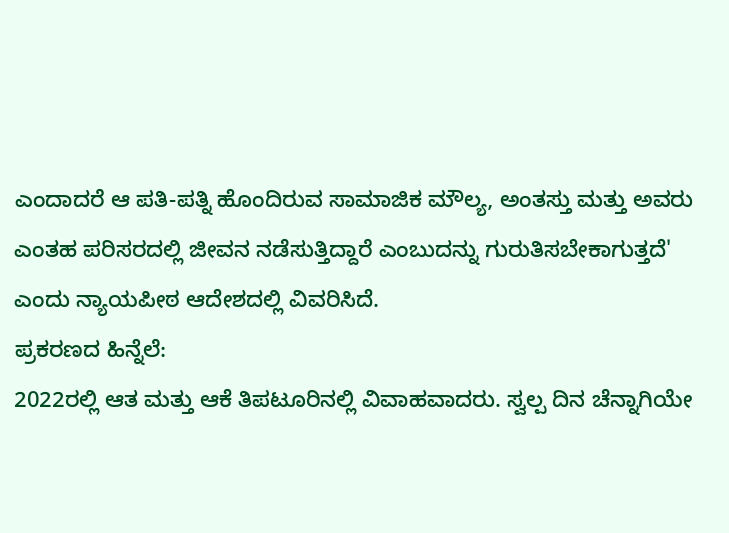ಎಂದಾದರೆ ಆ ಪತಿ-ಪತ್ನಿ ಹೊಂದಿರುವ ಸಾಮಾಜಿಕ ಮೌಲ್ಯ, ಅಂತಸ್ತು ಮತ್ತು ಅವರು ಎಂತಹ ಪರಿಸರದಲ್ಲಿ ಜೀವನ ನಡೆಸುತ್ತಿದ್ದಾರೆ ಎಂಬುದನ್ನು ಗುರುತಿಸಬೇಕಾಗುತ್ತದೆ' ಎಂದು ನ್ಯಾಯಪೀಠ ಆದೇಶದಲ್ಲಿ ವಿವರಿಸಿದೆ.
ಪ್ರಕರಣದ ಹಿನ್ನೆಲೆ:
2022ರಲ್ಲಿ ಆತ ಮತ್ತು ಆಕೆ ತಿಪಟೂರಿನಲ್ಲಿ ವಿವಾಹವಾದರು. ಸ್ವಲ್ಪ ದಿನ ಚೆನ್ನಾಗಿಯೇ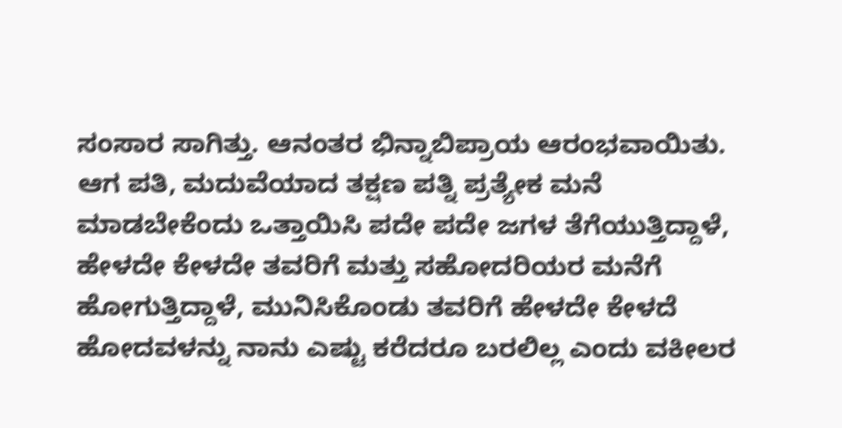ಸಂಸಾರ ಸಾಗಿತ್ತು. ಆನಂತರ ಭಿನ್ನಾಬಿಪ್ರಾಯ ಆರಂಭವಾಯಿತು.
ಆಗ ಪತಿ, ಮದುವೆಯಾದ ತಕ್ಷಣ ಪತ್ನಿ ಪ್ರತ್ಯೇಕ ಮನೆ ಮಾಡಬೇಕೆಂದು ಒತ್ತಾಯಿಸಿ ಪದೇ ಪದೇ ಜಗಳ ತೆಗೆಯುತ್ತಿದ್ದಾಳೆ, ಹೇಳದೇ ಕೇಳದೇ ತವರಿಗೆ ಮತ್ತು ಸಹೋದರಿಯರ ಮನೆಗೆ ಹೋಗುತ್ತಿದ್ದಾಳೆ, ಮುನಿಸಿಕೊಂಡು ತವರಿಗೆ ಹೇಳದೇ ಕೇಳದೆ ಹೋದವಳನ್ನು ನಾನು ಎಷ್ಟು ಕರೆದರೂ ಬರಲಿಲ್ಲ ಎಂದು ವಕೀಲರ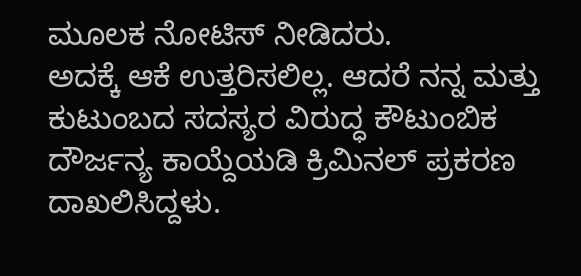ಮೂಲಕ ನೋಟಿಸ್ ನೀಡಿದರು.
ಅದಕ್ಕೆ ಆಕೆ ಉತ್ತರಿಸಲಿಲ್ಲ. ಆದರೆ ನನ್ನ ಮತ್ತು ಕುಟುಂಬದ ಸದಸ್ಯರ ವಿರುದ್ಧ ಕೌಟುಂಬಿಕ ದೌರ್ಜನ್ಯ ಕಾಯ್ದೆಯಡಿ ಕ್ರಿಮಿನಲ್ ಪ್ರಕರಣ ದಾಖಲಿಸಿದ್ದಳು.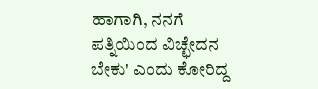ಹಾಗಾಗಿ, ನನಗೆ ಪತ್ನಿಯಿಂದ ವಿಚ್ಛೇದನ ಬೇಕು' ಎಂದು ಕೋರಿದ್ದ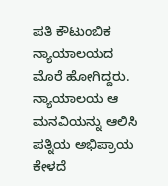ಪತಿ ಕೌಟುಂಬಿಕ ನ್ಯಾಯಾಲಯದ ಮೊರೆ ಹೋಗಿದ್ದರು.
ನ್ಯಾಯಾಲಯ ಆ ಮನವಿಯನ್ನು ಆಲಿಸಿ ಪತ್ನಿಯ ಅಭಿಪ್ರಾಯ ಕೇಳದೆ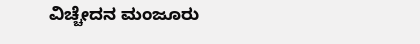ವಿಚ್ಚೇದನ ಮಂಜೂರು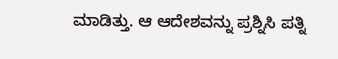ಮಾಡಿತ್ತು. ಆ ಆದೇಶವನ್ನು ಪ್ರಶ್ನಿಸಿ ಪತ್ನಿ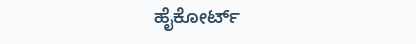ಹೈಕೋರ್ಟ್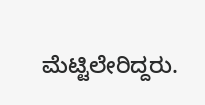ಮೆಟ್ಟಿಲೇರಿದ್ದರು.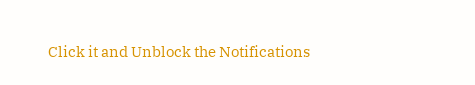Click it and Unblock the Notifications